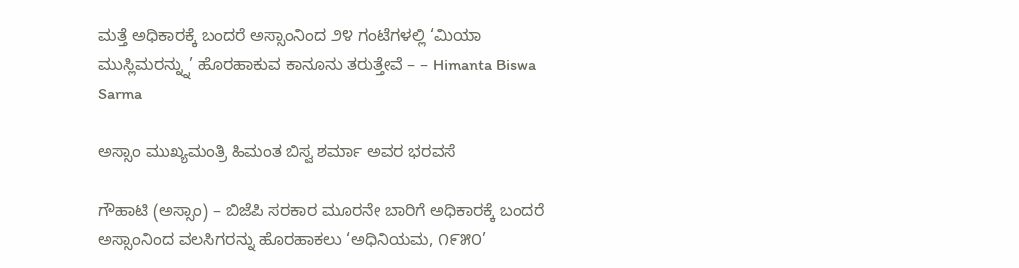ಮತ್ತೆ ಅಧಿಕಾರಕ್ಕೆ ಬಂದರೆ ಅಸ್ಸಾಂನಿಂದ ೨೪ ಗಂಟೆಗಳಲ್ಲಿ ‘ಮಿಯಾ ಮುಸ್ಲಿಮರನ್ನ್ನು’ ಹೊರಹಾಕುವ ಕಾನೂನು ತರುತ್ತೇವೆ – – Himanta Biswa Sarma

ಅಸ್ಸಾಂ ಮುಖ್ಯಮಂತ್ರಿ ಹಿಮಂತ ಬಿಸ್ವ ಶರ್ಮಾ ಅವರ ಭರವಸೆ

ಗೌಹಾಟಿ (ಅಸ್ಸಾಂ) – ಬಿಜೆಪಿ ಸರಕಾರ ಮೂರನೇ ಬಾರಿಗೆ ಅಧಿಕಾರಕ್ಕೆ ಬಂದರೆ ಅಸ್ಸಾಂನಿಂದ ವಲಸಿಗರನ್ನು ಹೊರಹಾಕಲು ‘ಅಧಿನಿಯಮ, ೧೯೫೦’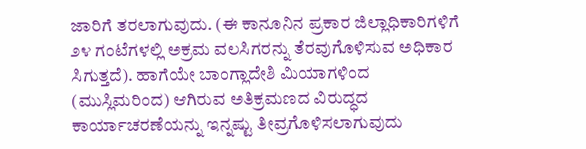ಜಾರಿಗೆ ತರಲಾಗುವುದು. (ಈ ಕಾನೂನಿನ ಪ್ರಕಾರ ಜಿಲ್ಲಾಧಿಕಾರಿಗಳಿಗೆ ೨೪ ಗಂಟೆಗಳಲ್ಲಿ ಅಕ್ರಮ ವಲಸಿಗರನ್ನು ತೆರವುಗೊಳಿಸುವ ಅಧಿಕಾರ ಸಿಗುತ್ತದೆ). ಹಾಗೆಯೇ ಬಾಂಗ್ಲಾದೇಶಿ ಮಿಯಾಗಳಿಂದ (ಮುಸ್ಲಿಮರಿಂದ) ಆಗಿರುವ ಅತಿಕ್ರಮಣದ ವಿರುದ್ಧದ ಕಾರ್ಯಾಚರಣೆಯನ್ನು ಇನ್ನಷ್ಟು ತೀವ್ರಗೊಳಿಸಲಾಗುವುದು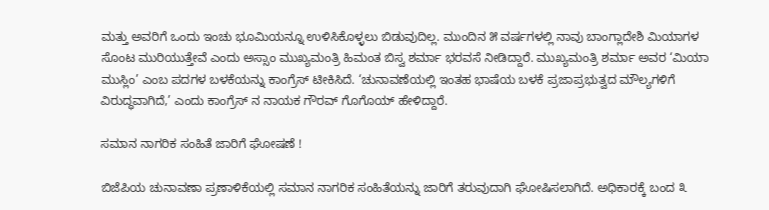ಮತ್ತು ಅವರಿಗೆ ಒಂದು ಇಂಚು ಭೂಮಿಯನ್ನೂ ಉಳಿಸಿಕೊಳ್ಳಲು ಬಿಡುವುದಿಲ್ಲ. ಮುಂದಿನ ೫ ವರ್ಷಗಳಲ್ಲಿ ನಾವು ಬಾಂಗ್ಲಾದೇಶಿ ಮಿಯಾಗಳ ಸೊಂಟ ಮುರಿಯುತ್ತೇವೆ ಎಂದು ಅಸ್ಸಾಂ ಮುಖ್ಯಮಂತ್ರಿ ಹಿಮಂತ ಬಿಸ್ವ ಶರ್ಮಾ ಭರವಸೆ ನೀಡಿದ್ದಾರೆ. ಮುಖ್ಯಮಂತ್ರಿ ಶರ್ಮಾ ಅವರ ‘ಮಿಯಾ ಮುಸ್ಲಿಂ’ ಎಂಬ ಪದಗಳ ಬಳಕೆಯನ್ನು ಕಾಂಗ್ರೆಸ್ ಟೀಕಿಸಿದೆ. ‘ಚುನಾವಣೆಯಲ್ಲಿ ಇಂತಹ ಭಾಷೆಯ ಬಳಕೆ ಪ್ರಜಾಪ್ರಭುತ್ವದ ಮೌಲ್ಯಗಳಿಗೆ ವಿರುದ್ಧವಾಗಿದೆ,’ ಎಂದು ಕಾಂಗ್ರೆಸ್ ನ ನಾಯಕ ಗೌರವ್ ಗೊಗೊಯ್ ಹೇಳಿದ್ದಾರೆ.

ಸಮಾನ ನಾಗರಿಕ ಸಂಹಿತೆ ಜಾರಿಗೆ ಘೋಷಣೆ !

ಬಿಜೆಪಿಯ ಚುನಾವಣಾ ಪ್ರಣಾಳಿಕೆಯಲ್ಲಿ ಸಮಾನ ನಾಗರಿಕ ಸಂಹಿತೆಯನ್ನು ಜಾರಿಗೆ ತರುವುದಾಗಿ ಘೋಷಿಸಲಾಗಿದೆ. ಅಧಿಕಾರಕ್ಕೆ ಬಂದ ೩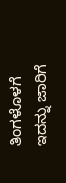ತಿಂಗಳೊಳಗೆ ಇದನ್ನು ಜಾರಿಗೆ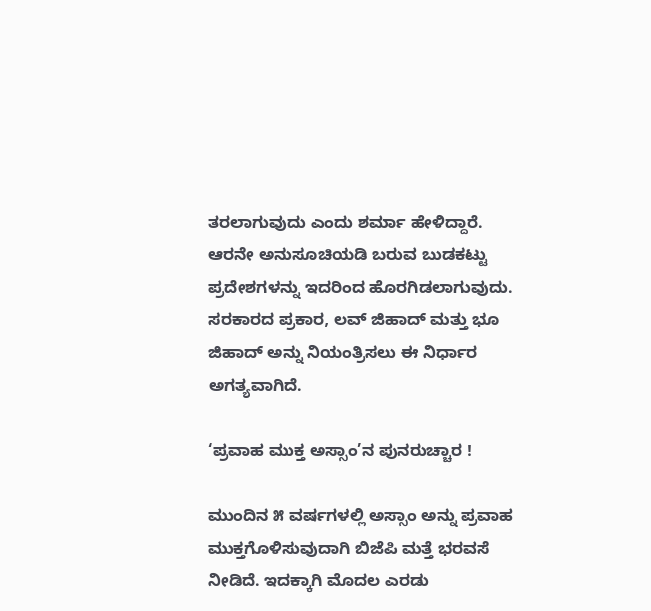ತರಲಾಗುವುದು ಎಂದು ಶರ್ಮಾ ಹೇಳಿದ್ದಾರೆ. ಆರನೇ ಅನುಸೂಚಿಯಡಿ ಬರುವ ಬುಡಕಟ್ಟು ಪ್ರದೇಶಗಳನ್ನು ಇದರಿಂದ ಹೊರಗಿಡಲಾಗುವುದು. ಸರಕಾರದ ಪ್ರಕಾರ, ಲವ್ ಜಿಹಾದ್ ಮತ್ತು ಭೂ ಜಿಹಾದ್ ಅನ್ನು ನಿಯಂತ್ರಿಸಲು ಈ ನಿರ್ಧಾರ ಅಗತ್ಯವಾಗಿದೆ.

‘ಪ್ರವಾಹ ಮುಕ್ತ ಅಸ್ಸಾಂ’ನ ಪುನರುಚ್ಚಾರ !

ಮುಂದಿನ ೫ ವರ್ಷಗಳಲ್ಲಿ ಅಸ್ಸಾಂ ಅನ್ನು ಪ್ರವಾಹ ಮುಕ್ತಗೊಳಿಸುವುದಾಗಿ ಬಿಜೆಪಿ ಮತ್ತೆ ಭರವಸೆ ನೀಡಿದೆ. ಇದಕ್ಕಾಗಿ ಮೊದಲ ಎರಡು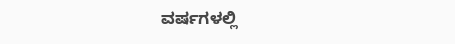ವರ್ಷಗಳಲ್ಲಿ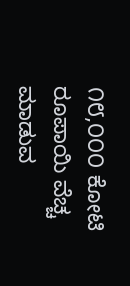೧೮,೦೦೦ ಕೋಟಿ ರೂಪಾಯಿ ವೆಚ್ಚ ಮಾಡುವ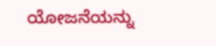ಯೋಜನೆಯನ್ನು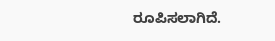ರೂಪಿಸಲಾಗಿದೆ.